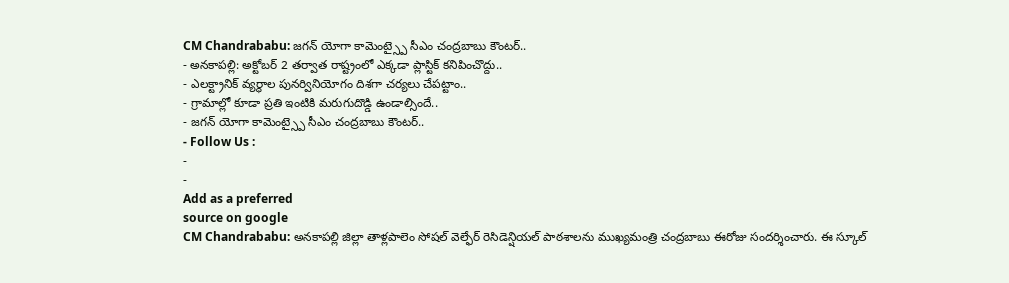CM Chandrababu: జగన్ యోగా కామెంట్స్పై సీఎం చంద్రబాబు కౌంటర్..
- అనకాపల్లి: అక్టోబర్ 2 తర్వాత రాష్ట్రంలో ఎక్కడా ప్లాస్టిక్ కనిపించొద్దు..
- ఎలక్ట్రానిక్ వ్యర్థాల పునర్వినియోగం దిశగా చర్యలు చేపట్టాం..
- గ్రామాల్లో కూడా ప్రతి ఇంటికి మరుగుదొడ్డి ఉండాల్సిందే..
- జగన్ యోగా కామెంట్స్పై సీఎం చంద్రబాబు కౌంటర్..
- Follow Us :
-
-
Add as a preferred
source on google
CM Chandrababu: అనకాపల్లి జిల్లా తాళ్లపాలెం సోషల్ వెల్ఫేర్ రెసిడెన్షియల్ పాఠశాలను ముఖ్యమంత్రి చంద్రబాబు ఈరోజు సందర్శించారు. ఈ స్కూల్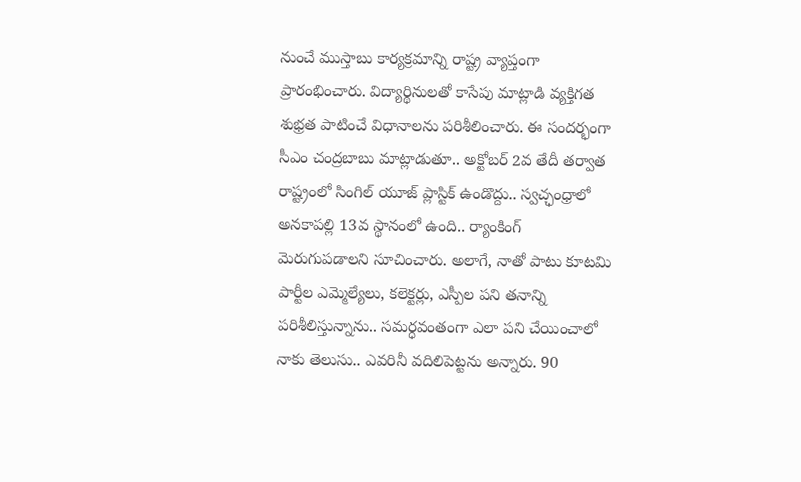నుంచే ముస్తాబు కార్యక్రమాన్ని రాష్ట్ర వ్యాప్తంగా ప్రారంభించారు. విద్యార్థినులతో కాసేపు మాట్లాడి వ్యక్తిగత శుభ్రత పాటించే విధానాలను పరిశీలించారు. ఈ సందర్భంగా సీఎం చంద్రబాబు మాట్లాడుతూ.. అక్టోబర్ 2వ తేదీ తర్వాత రాష్ట్రంలో సింగిల్ యూజ్ ప్లాస్టిక్ ఉండొద్దు.. స్వచ్ఛంధ్రాలో అనకాపల్లి 13వ స్థానంలో ఉంది.. ర్యాంకింగ్ మెరుగుపడాలని సూచించారు. అలాగే, నాతో పాటు కూటమి పార్టీల ఎమ్మెల్యేలు, కలెక్టర్లు, ఎస్పీల పని తనాన్ని పరిశీలిస్తున్నాను.. సమర్ధవంతంగా ఎలా పని చేయించాలో నాకు తెలుసు.. ఎవరినీ వదిలిపెట్టను అన్నారు. 90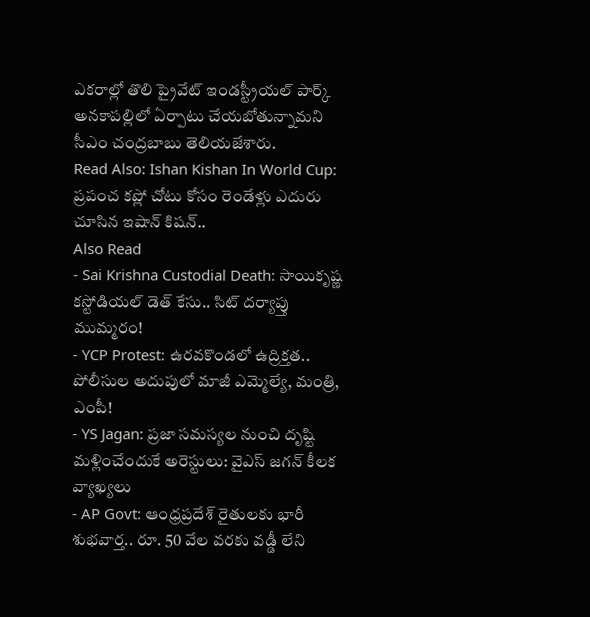ఎకరాల్లో తొలి ప్రైవేట్ ఇండస్ట్రీయల్ పార్క్ అనకాపల్లిలో ఏర్పాటు చేయబోతున్నామని సీఎం చంద్రబాబు తెలియజేశారు.
Read Also: Ishan Kishan In World Cup: ప్రపంచ కప్లో చోటు కోసం రెండేళ్లు ఎదురు చూసిన ఇషాన్ కిషన్..
Also Read
- Sai Krishna Custodial Death: సాయికృష్ణ కస్టోడియల్ డెత్ కేసు.. సిట్ దర్యాప్తు ముమ్మరం!
- YCP Protest: ఉరవకొండలో ఉద్రిక్తత.. పోలీసుల అదుపులో మాజీ ఎమ్మెల్యే, మంత్రి, ఎంపీ!
- YS Jagan: ప్రజా సమస్యల నుంచి దృష్టి మళ్లించేందుకే అరెస్టులు: వైఎస్ జగన్ కీలక వ్యాఖ్యలు
- AP Govt: ఆంధ్రప్రదేశ్ రైతులకు భారీ శుభవార్త.. రూ. 50 వేల వరకు వడ్డీ లేని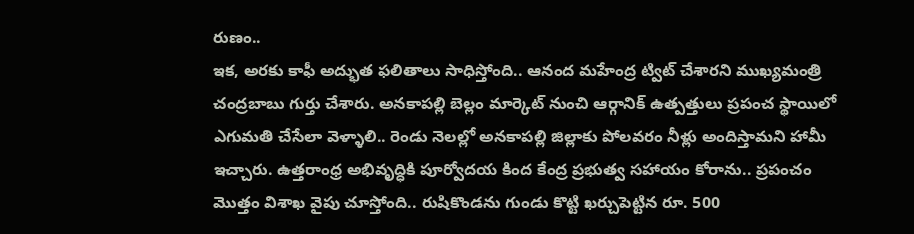రుణం..
ఇక, అరకు కాఫీ అద్భుత ఫలితాలు సాధిస్తోంది.. ఆనంద మహేంద్ర ట్విట్ చేశారని ముఖ్యమంత్రి చంద్రబాబు గుర్తు చేశారు. అనకాపల్లి బెల్లం మార్కెట్ నుంచి ఆర్గానిక్ ఉత్పత్తులు ప్రపంచ స్థాయిలో ఎగుమతి చేసేలా వెళ్ళాలి.. రెండు నెలల్లో అనకాపల్లి జిల్లాకు పోలవరం నీళ్లు అందిస్తామని హామీ ఇచ్చారు. ఉత్తరాంధ్ర అభివృద్ధికి పూర్వోదయ కింద కేంద్ర ప్రభుత్వ సహాయం కోరాను.. ప్రపంచం మొత్తం విశాఖ వైపు చూస్తోంది.. రుషికొండను గుండు కొట్టి ఖర్చుపెట్టిన రూ. 500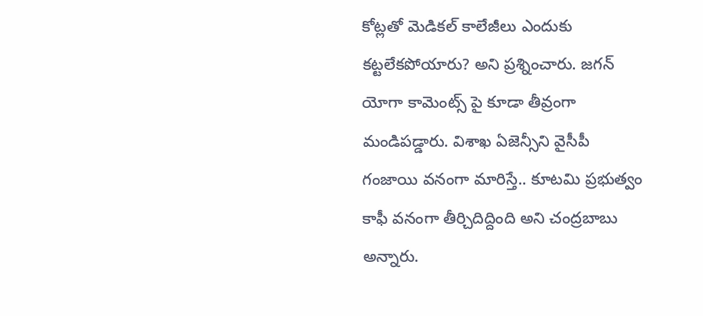కోట్లతో మెడికల్ కాలేజీలు ఎందుకు కట్టలేకపోయారు? అని ప్రశ్నించారు. జగన్ యోగా కామెంట్స్ పై కూడా తీవ్రంగా మండిపడ్డారు. విశాఖ ఏజెన్సీని వైసీపీ గంజాయి వనంగా మారిస్తే.. కూటమి ప్రభుత్వం కాఫీ వనంగా తీర్చిదిద్దింది అని చంద్రబాబు అన్నారు.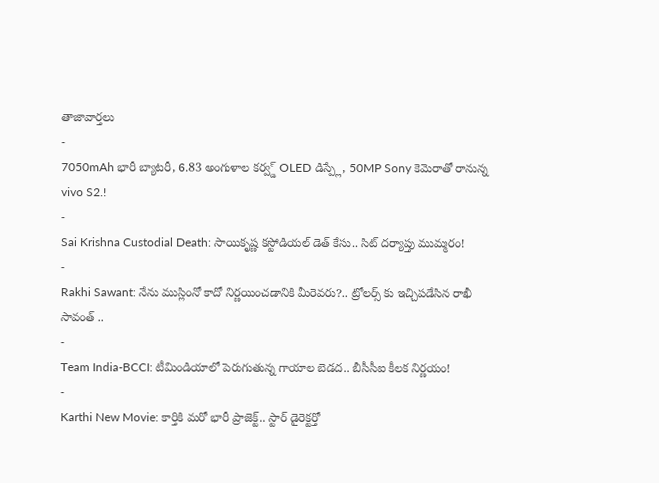తాజావార్తలు
-
7050mAh భారీ బ్యాటరీ, 6.83 అంగుళాల కర్వ్డ్ OLED డిస్ప్లే, 50MP Sony కెమెరాతో రానున్న vivo S2.!
-
Sai Krishna Custodial Death: సాయికృష్ణ కస్టోడియల్ డెత్ కేసు.. సిట్ దర్యాప్తు ముమ్మరం!
-
Rakhi Sawant: నేను ముస్లింనో కాదో నిర్ణయించడానికి మీరెవరు?.. ట్రోలర్స్ కు ఇచ్చిపడేసిన రాఖీ సావంత్ ..
-
Team India-BCCI: టీమిండియాలో పెరుగుతున్న గాయాల బెడద.. బీసీసీఐ కీలక నిర్ణయం!
-
Karthi New Movie: కార్తికి మరో భారీ ప్రాజెక్ట్.. స్టార్ డైరెక్టర్తో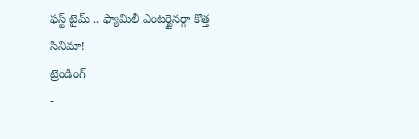ఫస్ట్ టైమ్ .. ఫ్యామిలీ ఎంటర్టైనర్గా కొత్త సినిమా!
ట్రెండింగ్
-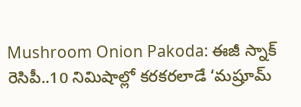Mushroom Onion Pakoda: ఈజీ స్నాక్ రెసిపీ..10 నిమిషాల్లో కరకరలాడే ‘మష్రూమ్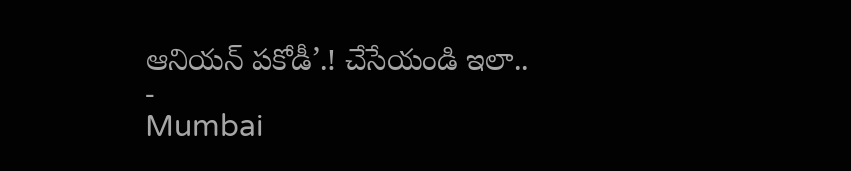ఆనియన్ పకోడీ’.! చేసేయండి ఇలా..
-
Mumbai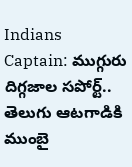Indians Captain: ముగ్గురు దిగ్గజాల సపోర్ట్.. తెలుగు ఆటగాడికి ముంబై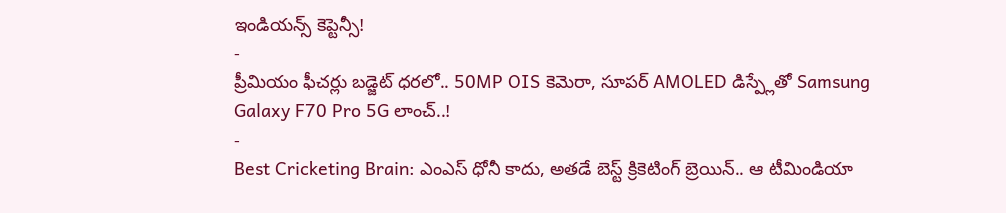ఇండియన్స్ కెప్టెన్సీ!
-
ప్రీమియం ఫీచర్లు బడ్జెట్ ధరలో.. 50MP OIS కెమెరా, సూపర్ AMOLED డిస్ప్లేతో Samsung Galaxy F70 Pro 5G లాంచ్..!
-
Best Cricketing Brain: ఎంఎస్ ధోనీ కాదు, అతడే బెస్ట్ క్రికెటింగ్ బ్రెయిన్.. ఆ టీమిండియా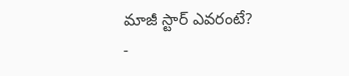మాజీ స్టార్ ఎవరంటే?
-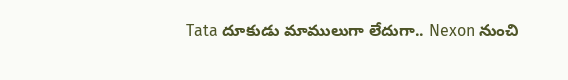Tata దూకుడు మాములుగా లేదుగా.. Nexon నుంచి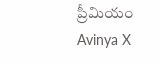ప్రీమియం Avinya X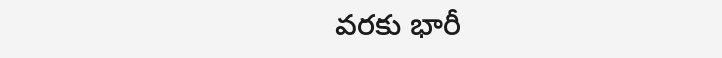వరకు భారీ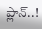ప్లాన్..!